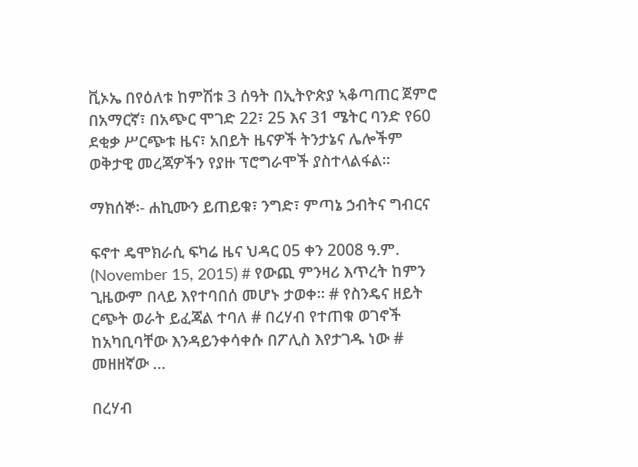ቪኦኤ በየዕለቱ ከምሽቱ 3 ሰዓት በኢትዮጵያ ኣቆጣጠር ጀምሮ በአማርኛ፣ በአጭር ሞገድ 22፣ 25 እና 31 ሜትር ባንድ የ60 ደቂቃ ሥርጭቱ ዜና፣ አበይት ዜናዎች ትንታኔና ሌሎችም ወቅታዊ መረጃዎችን የያዙ ፕሮግራሞች ያስተላልፋል።

ማክሰኞ፡- ሐኪሙን ይጠይቁ፣ ንግድ፣ ምጣኔ ኃብትና ግብርና

ፍኖተ ዴሞክራሲ ፍካሬ ዜና ህዳር 05 ቀን 2008 ዓ.ም. (November 15, 2015) # የውጪ ምንዛሪ እጥረት ከምን ጊዜውም በላይ እየተባበሰ መሆኑ ታወቀ፡፡ # የስንዴና ዘይት ርጭት ወራት ይፈጃል ተባለ # በረሃብ የተጠቁ ወገኖች ከአካቢባቸው እንዳይንቀሳቀሱ በፖሊስ እየታገዱ ነው # መዘዘኛው …

በረሃብ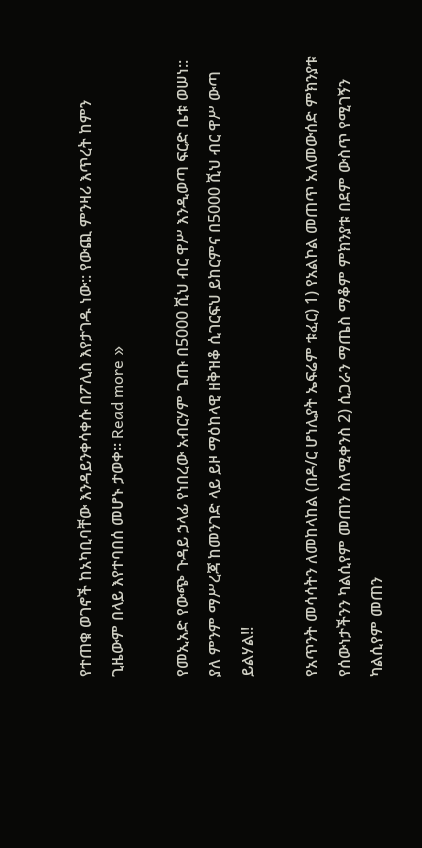የተጠቁ ወገኖች ከአካቢባቸው እንዳይንቀሳቀሱ በፖሊስ እየታገዱ ነው:: የውጪ ምንዛሪ እጥረት ከምን ጊዜውም በላይ እየተባበሰ መሆኑ ታወቀ፡፡ Read more »

የመኢአድ የውጭ ጉዳይ ኃላፊ የነበረው አብርሃም ጌጡ በ5000 ሺህ ብር ዋሥ እንዲወጣ ፍርድ ቤቱ ወሠነ:: ያለ ምንም ማሥረጃ ከመንገድ ላይ ይዞ ማዕከላዊ ዘቅዝቆ ሲገርፍህ ይከርምና በ5000 ሺህ ብር ዋሥ ውጣ ይልሃል!!

የአጥንት መሳሳትን ለመከላከል (በዶ/ር ሆነሊያት ኤፍሬም ቱፈር) 1) የአልኮል መጠጥ አለመውሰድ ምክንያቱ የሰውነታችንን ካልሲየም መጠን ስለሚቀንስ 2) ሲጋራን ማጤስ ማቆም ምክንያቱ በደም ውስጥ የሚገኝን ካልሲየም መጠን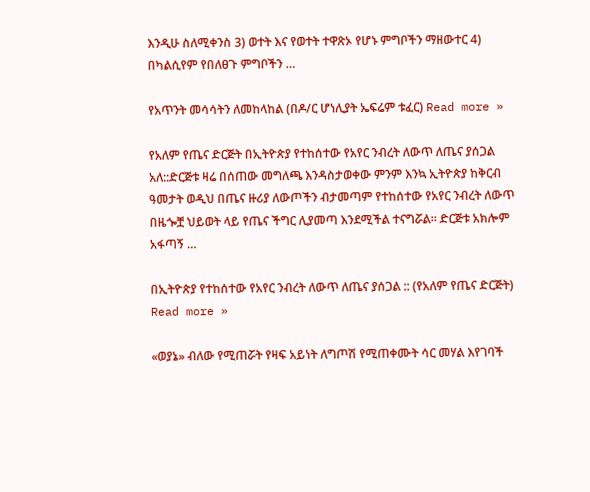እንዲሁ ስለሚቀንስ 3) ወተት እና የወተት ተዋጽኦ የሆኑ ምግቦችን ማዘውተር 4) በካልሲየም የበለፀጉ ምግቦችን …

የአጥንት መሳሳትን ለመከላከል (በዶ/ር ሆነሊያት ኤፍሬም ቱፈር) Read more »

የአለም የጤና ድርጅት በኢትዮጵያ የተከሰተው የአየር ንብረት ለውጥ ለጤና ያሰጋል አለ::ድርጅቱ ዛሬ በሰጠው መግለጫ እንዳስታወቀው ምንም እንኳ ኢትዮጵያ ከቅርብ ዓመታት ወዲህ በጤና ዙሪያ ለውጦችን ብታመጣም የተከሰተው የአየር ንብረት ለውጥ በዜጐቿ ህይወት ላይ የጤና ችግር ሊያመጣ እንደሚችል ተናግሯል፡፡ ድርጅቱ አክሎም አፋጣኝ …

በኢትዮጵያ የተከሰተው የአየር ንብረት ለውጥ ለጤና ያሰጋል :: (የአለም የጤና ድርጅት) Read more »

«ወያኔ» ብለው የሚጠሯት የዛፍ አይነት ለግጦሽ የሚጠቀሙት ሳር መሃል እየገባች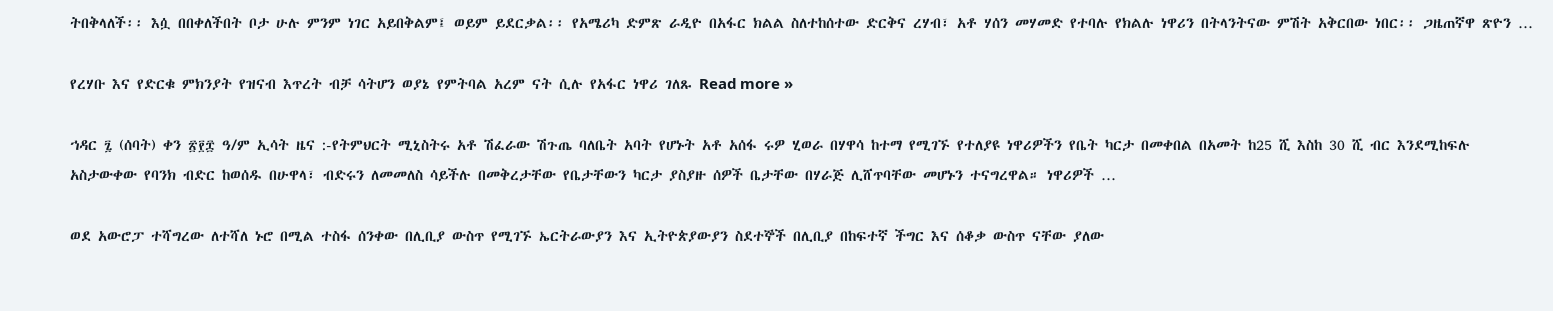ትበቅላለች፡፡ እሷ በበቀለችበት ቦታ ሁሉ ምንም ነገር አይበቅልም፤ ወይም ይደርቃል፡፡ የአሜሪካ ድምጽ ራዲዮ በአፋር ክልል ስለተከሰተው ድርቅና ረሃብ፣ አቶ ሃሰን መሃመድ የተባሉ የክልሉ ነዋሪን በትላንትናው ምሽት አቅርበው ነበር፡፡ ጋዜጠኛዋ ጽዮን …

የረሃቡ እና የድርቁ ምክንያት የዝናብ እጥረት ብቻ ሳትሆን ወያኔ የምትባል አረም ናት ሲሉ የአፋር ነዋሪ ገለጹ Read more »

ኀዳር ፯ (ሰባት) ቀን ፳፻፰ ዓ/ም ኢሳት ዜና :-የትምህርት ሚኒስትሩ አቶ ሽፈራው ሽጉጤ ባለቤት አባት የሆኑት አቶ አሰፋ ሩዎ ሂወራ በሃዋሳ ከተማ የሚገኙ የተለያዩ ነዋሪዎችን የቤት ካርታ በመቀበል በአመት ከ25 ሺ እስከ 30 ሺ ብር እንደሚከፍሉ አስታውቀው የባንክ ብድር ከወሰዱ በሁዋላ፣ ብድሩን ለመመለስ ሳይችሉ በመቅረታቸው የቤታቸውን ካርታ ያስያዙ ሰዎች ቤታቸው በሃራጅ ሊሸጥባቸው መሆኑን ተናግረዋል። ነዋሪዎች …

ወደ አውሮፓ ተሻግረው ለተሻለ ኑሮ በሚል ተስፋ ሰንቀው በሊቢያ ውስጥ የሚገኙ ኤርትራውያን እና ኢትዮጵያውያን ስደተኞች በሊቢያ በከፍተኛ ችግር እና ሰቆቃ ውስጥ ናቸው ያለው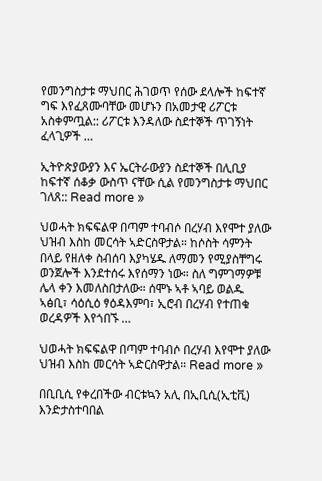የመንግስታቱ ማህበር ሕገወጥ የሰው ደላሎች ከፍተኛ ግፍ እየፈጸሙባቸው መሆኑን በአመታዊ ሪፖርቱ አስቀምጧል:: ሪፖርቱ እንዳለው ስደተኞች ጥገኝነት ፈላጊዎች …

ኢትዮጵያውያን እና ኤርትራውያን ስደተኞች በሊቢያ ከፍተኛ ሰቆቃ ውስጥ ናቸው ሲል የመንግስታቱ ማህበር ገለጸ:: Read more »

ህወሓት ክፍፍልዋ በጣም ተባብሶ በረሃብ እየሞተ ያለው ህዝብ እስከ መርሳት ኣድርስዋታል። ከሶስት ሳምንት በላይ የዘለቀ ስብሰባ እያካሄዱ ለማመን የሚያስቸግሩ ወንጀሎች እንደተሰሩ እየሰማን ነው። ስለ ግምገማዎቹ ሌላ ቀን እመለስበታለው። ሰሞኑ ኣቶ ኣባይ ወልዱ ኣፅቢ፣ ሳዕሲዕ ፃዕዳእምባ፣ ኢሮብ በረሃብ የተጠቁ ወረዳዎች እየጎበኙ …

ህወሓት ክፍፍልዋ በጣም ተባብሶ በረሃብ እየሞተ ያለው ህዝብ እስከ መርሳት ኣድርስዋታል። Read more »

በቢቢሲ የቀረበችው ብርቱኳን አሊ በኢቢሲ(ኢቲቪ) እንድታስተባበል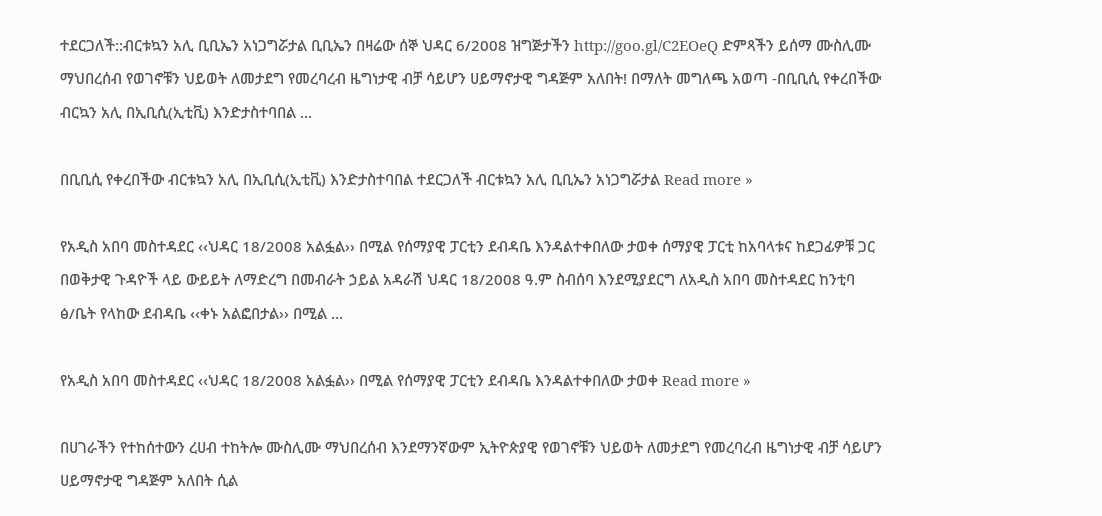ተደርጋለች::ብርቱኳን አሊ ቢቢኤን አነጋግሯታል ቢቢኤን በዛሬው ሰኞ ህዳር 6/2008 ዝግጅታችን http://goo.gl/C2EOeQ ድምጻችን ይሰማ ሙስሊሙ ማህበረሰብ የወገኖቹን ህይወት ለመታደግ የመረባረብ ዜግነታዊ ብቻ ሳይሆን ሀይማኖታዊ ግዳጅም አለበት! በማለት መግለጫ አወጣ -በቢቢሲ የቀረበችው ብርኳን አሊ በኢቢሲ(ኢቲቪ) እንድታስተባበል …

በቢቢሲ የቀረበችው ብርቱኳን አሊ በኢቢሲ(ኢቲቪ) እንድታስተባበል ተደርጋለች ብርቱኳን አሊ ቢቢኤን አነጋግሯታል Read more »

የአዲስ አበባ መስተዳደር ‹‹ህዳር 18/2008 አልፏል›› በሚል የሰማያዊ ፓርቲን ደብዳቤ እንዳልተቀበለው ታወቀ ሰማያዊ ፓርቲ ከአባላቱና ከደጋፊዎቹ ጋር በወቅታዊ ጉዳዮች ላይ ውይይት ለማድረግ በመብራት ኃይል አዳራሽ ህዳር 18/2008 ዓ.ም ስብሰባ እንደሚያደርግ ለአዲስ አበባ መስተዳደር ከንቲባ ፅ/ቤት የላከው ደብዳቤ ‹‹ቀኑ አልፎበታል›› በሚል …

የአዲስ አበባ መስተዳደር ‹‹ህዳር 18/2008 አልፏል›› በሚል የሰማያዊ ፓርቲን ደብዳቤ እንዳልተቀበለው ታወቀ Read more »

በሀገራችን የተከሰተውን ረሀብ ተከትሎ ሙስሊሙ ማህበረሰብ እንደማንኛውም ኢትዮጵያዊ የወገኖቹን ህይወት ለመታደግ የመረባረብ ዜግነታዊ ብቻ ሳይሆን ሀይማኖታዊ ግዳጅም አለበት ሲል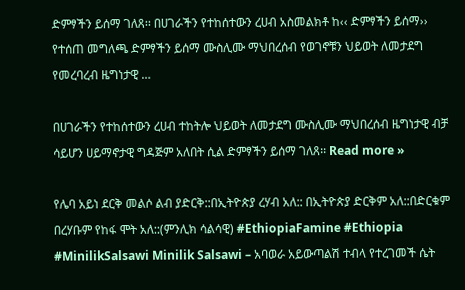ድምፃችን ይሰማ ገለጸ፡፡ በሀገራችን የተከሰተውን ረሀብ አስመልክቶ ከ‹‹ ድምፃችን ይሰማ›› የተሰጠ መግለጫ ድምፃችን ይሰማ ሙስሊሙ ማህበረሰብ የወገኖቹን ህይወት ለመታደግ የመረባረብ ዜግነታዊ …

በሀገራችን የተከሰተውን ረሀብ ተከትሎ ህይወት ለመታደግ ሙስሊሙ ማህበረሰብ ዜግነታዊ ብቻ ሳይሆን ሀይማኖታዊ ግዳጅም አለበት ሲል ድምፃችን ይሰማ ገለጸ፡፡ Read more »

የሌባ አይነ ደርቅ መልሶ ልብ ያድርቅ::በኢትዮጵያ ረሃብ አለ:: በኢትዮጵያ ድርቅም አለ::በድርቁም በረሃቡም የከፋ ሞት አለ::(ምንሊክ ሳልሳዊ) #EthiopiaFamine #Ethiopia #MinilikSalsawi Minilik Salsawi – አባወራ አይውጣልሽ ተብላ የተረገመች ሴት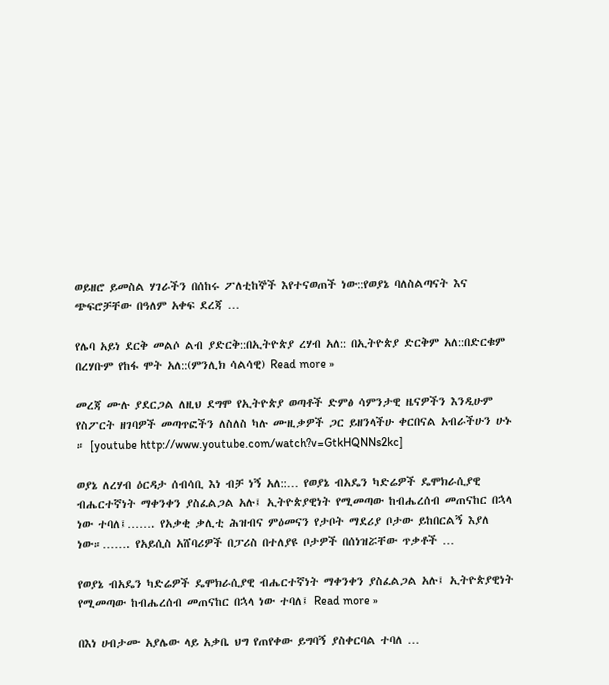ወይዘሮ ይመስል ሃገራችን በሰከሩ ፖለቲከኞች እየተናወጠች ነው::የወያኔ ባለስልጣናት እና ጭፍሮቻቸው በዓለም አቀፍ ደረጃ …

የሌባ አይነ ደርቅ መልሶ ልብ ያድርቅ::በኢትዮጵያ ረሃብ አለ:: በኢትዮጵያ ድርቅም አለ::በድርቁም በረሃቡም የከፋ ሞት አለ::(ምንሊክ ሳልሳዊ) Read more »

መረጃ ሙሉ ያደርጋል ለዚህ ደግሞ የኢትዮጵያ ወጣቶች ድምፅ ሳምንታዊ ዜናዎችን እንዲሁም የስፖርት ዘገባዎች መጣጥፎችን ለስለስ ካሉ ሙዚቃዎች ጋር ይዘንላችሁ ቀርበናል አብራችሁን ሁኑ ። [youtube http://www.youtube.com/watch?v=GtkHQNNs2kc]

ወያኔ ለረሃብ ዕርዳታ ሰብሳቢ እነ ብቻ ነኝ አለ::… የወያኔ ብአዴን ካድሬዎች ዴሞክራሲያዊ ብሔርተኛነት ማቀንቀን ያስፈልጋል አሉ፤ ኢትዮጵያዊነት የሚመጣው ከብሔረሰብ መጠናከር በኋላ ነው ተባለ፤……. የአቃቂ ቃሊቲ ሕዝብና ምዕመናን የታቦት ማደሪያ ቦታው ይከበርልኝ እያለ ነው።……. የአይሲስ አሸባሪዎች በፓሪስ በተለያዩ ቦታዎች በሰነዝሯቸው ጥቃቶች …

የወያኔ ብአዴን ካድሬዎች ዴሞክራሲያዊ ብሔርተኛነት ማቀንቀን ያስፈልጋል አሉ፤ ኢትዮጵያዊነት የሚመጣው ከብሔረሰብ መጠናከር በኋላ ነው ተባለ፤ Read more »

በእነ ሀብታሙ አያሌው ላይ አቃቤ ህግ የጠየቀው ይግባኝ ያስቀርባል ተባለ …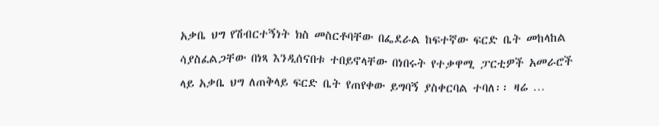አቃቤ ህግ የሽብርተኝነት ክስ መስርቶባቸው በፌደራል ከፍተኛው ፍርድ ቤት መከላከል ሳያስፈልጋቸው በነጻ እንዲሰናበቱ ተበይኖላቸው በነበሩት የተቃዋሚ ፓርቲዎች አመራሮች ላይ አቃቤ ህግ ለጠቅላይ ፍርድ ቤት የጠየቀው ይግባኝ ያስቀርባል ተባለ፡፡ ዛሬ …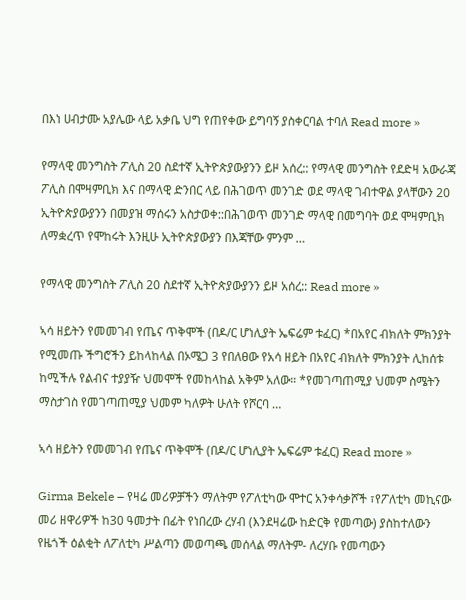በእነ ሀብታሙ አያሌው ላይ አቃቤ ህግ የጠየቀው ይግባኝ ያስቀርባል ተባለ Read more »

የማላዊ መንግስት ፖሊስ 20 ስደተኛ ኢትዮጵያውያንን ይዞ አሰረ:: የማላዊ መንግስት የደድዛ አውራጃ ፖሊስ በሞዛምቢክ እና በማላዊ ድንበር ላይ በሕገወጥ መንገድ ወደ ማላዊ ገብተዋል ያላቸውን 20 ኢትዮጵያውያንን በመያዝ ማሰሩን አስታወቀ::በሕገወጥ መንገድ ማላዊ በመግባት ወደ ሞዛምቢክ ለማቋረጥ የሞከሩት እንዚሁ ኢትዮጵያውያን በእጃቸው ምንም …

የማላዊ መንግስት ፖሊስ 20 ስደተኛ ኢትዮጵያውያንን ይዞ አሰረ:: Read more »

ኣሳ ዘይትን የመመገብ የጤና ጥቅሞች (በዶ/ር ሆነሊያት ኤፍሬም ቱፈር) *በአየር ብክለት ምክንያት የሚመጡ ችግሮችን ይከላከላል በኦሜጋ 3 የበለፀው የአሳ ዘይት በአየር ብክለት ምክንያት ሊከሰቱ ከሚችሉ የልብና ተያያዥ ህመሞች የመከላከል አቅም አለው። *የመገጣጠሚያ ህመም ስሜትን ማስታገስ የመገጣጠሚያ ህመም ካለዎት ሁለት የሾርባ …

ኣሳ ዘይትን የመመገብ የጤና ጥቅሞች (በዶ/ር ሆነሊያት ኤፍሬም ቱፈር) Read more »

Girma Bekele – የዛሬ መሪዎቻችን ማለትም የፖለቲካው ሞተር አንቀሳቃሾች ፣የፖለቲካ መኪናው መሪ ዘዋሪዎች ከ30 ዓመታት በፊት የነበረው ረሃብ (እንደዛሬው ከድርቅ የመጣው) ያስከተለውን የዜጎች ዕልቂት ለፖለቲካ ሥልጣን መወጣጫ መሰላል ማለትም- ለረሃቡ የመጣውን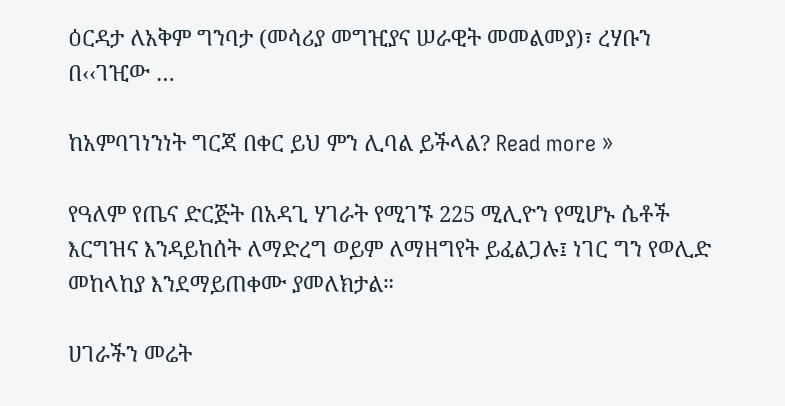ዕርዳታ ለአቅም ግንባታ (መሳሪያ መግዢያና ሠራዊት መመልመያ)፣ ረሃቡን በ‹‹ገዢው …

ከአምባገነንነት ግርጃ በቀር ይህ ምን ሊባል ይችላል? Read more »

የዓለም የጤና ድርጅት በአዳጊ ሃገራት የሚገኙ 225 ሚሊዮን የሚሆኑ ሴቶች እርግዝና እንዳይከሰት ለማድረግ ወይም ለማዘግየት ይፈልጋሉ፤ ነገር ግን የወሊድ መከላከያ እንደማይጠቀሙ ያመለክታል።

ሀገራችን መሬት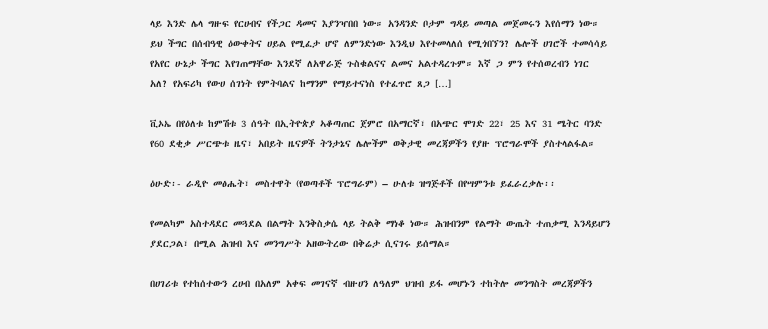ላይ እንድ ሌላ ግዙፍ የርሀብና የችጋር ዳመና እያንዣበበ ነው። አንዳንድ ቦታም ግዳይ መጣል መጀመሩን እየሰማን ነው። ይህ ችግር በሰብዓዊ ዕውቀትና ሀይል የሚፈታ ሆኖ ለምንድነው እንዲህ እየተመላለሰ የሚጎበኘን? ሌሎች ሀገሮች ተመሳሳይ የአየር ሁኔታ ችግር እየገጠማቸው እንደኛ ለአዋራጅ ጉስቁልናና ልመና አልተዳረጉም። እኛ ጋ ምን የተሰወረብን ነገር አለ? የአፍሪካ የውሀ ሰገነት የምትባልና ከማንም የማይተናነስ የተፈጥሮ ጸጋ […]

ቪኦኤ በየዕለቱ ከምሽቱ 3 ሰዓት በኢትዮጵያ ኣቆጣጠር ጀምሮ በአማርኛ፣ በአጭር ሞገድ 22፣ 25 እና 31 ሜትር ባንድ የ60 ደቂቃ ሥርጭቱ ዜና፣ አበይት ዜናዎች ትንታኔና ሌሎችም ወቅታዊ መረጃዎችን የያዙ ፕሮግራሞች ያስተላልፋል።

ዕሁድ፡- ራዲዮ መፅሔት፣ መስተዋት (የወጣቶች ፕሮግራም) – ሁለቱ ዝግጅቶች በየሣምንቱ ይፈራረቃሉ፡፡

የመልካም አስተዳደር መጓደል በልማት እንቅስቃሴ ላይ ትልቅ ማነቆ ነው። ሕዝብንም የልማት ውጤት ተጠቃሚ እንዳይሆን ያደርጋል፣ በሚል ሕዝብ እና መንግሥት አዘውትረው በቅሬታ ሲናገሩ ይሰማል።

በሀገሪቱ የተከሰተውን ረሀብ በአለም አቀፍ መገናኛ ብዙሀን ለዓለም ህዝብ ይፋ መሆኑን ተከትሎ መንግስት መረጃዎችን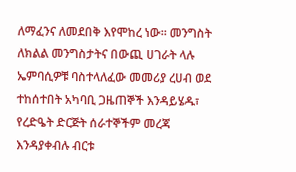ለማፈንና ለመደበቅ እየሞከረ ነው። መንግስት ለክልል መንግስታትና በውጪ ሀገራት ላሉ ኤምባሲዎቹ ባስተላለፈው መመሪያ ረሀብ ወደ ተከሰተበት አካባቢ ጋዜጠኞች እንዳይሄዱ፣ የረድዔት ድርጅት ሰራተኞችም መረጃ እንዳያቀብሉ ብርቱ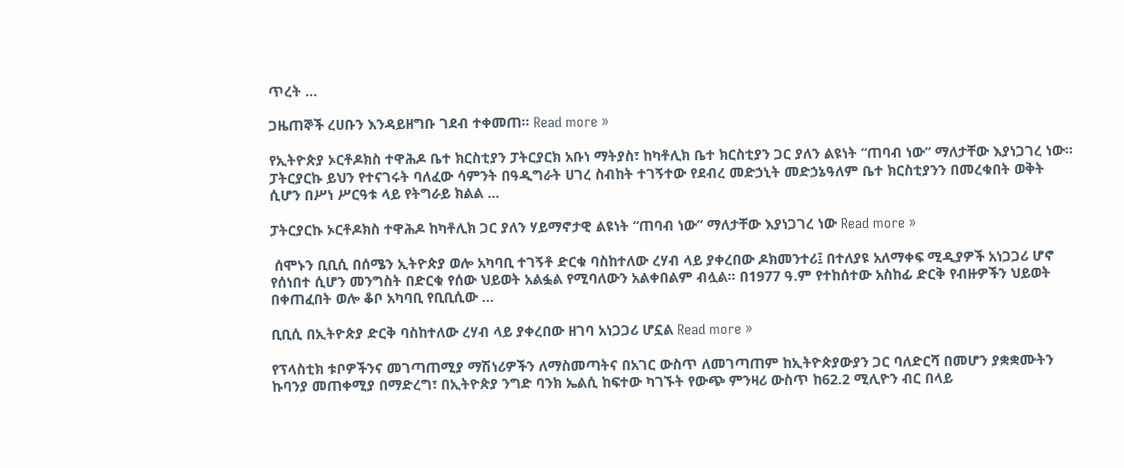ጥረት …

ጋዜጠኞች ረሀቡን እንዳይዘግቡ ገደብ ተቀመጠ። Read more »

የኢትዮጵያ ኦርቶዶክስ ተዋሕዶ ቤተ ክርስቲያን ፓትርያርክ አቡነ ማትያስ፣ ከካቶሊክ ቤተ ክርስቲያን ጋር ያለን ልዩነት “ጠባብ ነው” ማለታቸው እያነጋገረ ነው፡፡ፓትርያርኩ ይህን የተናገሩት ባለፈው ሳምንት በዓዲግራት ሀገረ ስብከት ተገኝተው የደብረ መድኃኒት መድኃኔዓለም ቤተ ክርስቲያንን በመረቁበት ወቅት ሲሆን በሥነ ሥርዓቱ ላይ የትግራይ ክልል …

ፓትርያርኩ ኦርቶዶክስ ተዋሕዶ ከካቶሊክ ጋር ያለን ሃይማኖታዊ ልዩነት “ጠባብ ነው” ማለታቸው እያነጋገረ ነው Read more »

 ሰሞኑን ቢቢሲ በሰሜን ኢትዮጵያ ወሎ አካባቢ ተገኝቶ ድርቁ ባስከተለው ረሃብ ላይ ያቀረበው ዶክመንተሪ፤ በተለያዩ አለማቀፍ ሚዲያዎች አነጋጋሪ ሆኖ የሰነበተ ሲሆን መንግስት በድርቁ የሰው ህይወት አልፏል የሚባለውን አልቀበልም ብሏል፡፡ በ1977 ዓ.ም የተከሰተው አስከፊ ድርቅ የብዙዎችን ህይወት በቀጠፈበት ወሎ ቆቦ አካባቢ የቢቢሲው …

ቢቢሲ በኢትዮጵያ ድርቅ ባስከተለው ረሃብ ላይ ያቀረበው ዘገባ አነጋጋሪ ሆኗል Read more »

የፕላስቲክ ቱቦዎችንና መገጣጠሚያ ማሽነሪዎችን ለማስመጣትና በአገር ውስጥ ለመገጣጠም ከኢትዮጵያውያን ጋር ባለድርሻ በመሆን ያቋቋሙትን ኩባንያ መጠቀሚያ በማድረግ፣ በኢትዮጵያ ንግድ ባንክ ኤልሲ ከፍተው ካገኙት የውጭ ምንዛሪ ውስጥ ከ62.2 ሚሊዮን ብር በላይ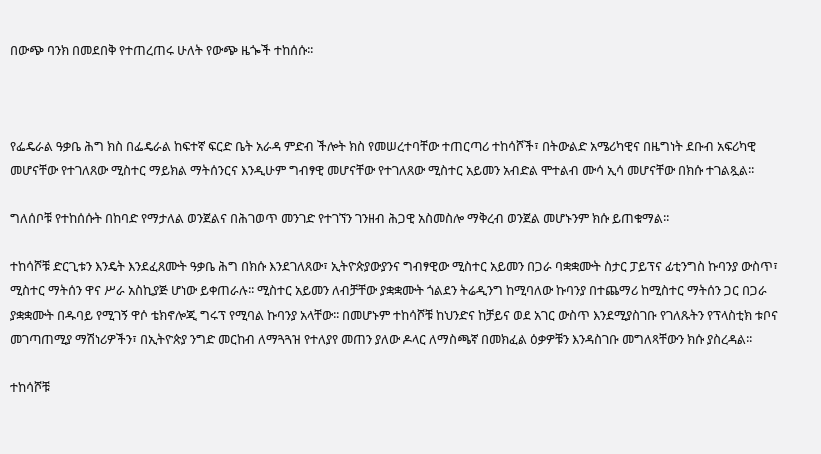በውጭ ባንክ በመደበቅ የተጠረጠሩ ሁለት የውጭ ዜጐች ተከሰሱ፡፡



የፌዴራል ዓቃቤ ሕግ ክስ በፌዴራል ከፍተኛ ፍርድ ቤት አራዳ ምድብ ችሎት ክስ የመሠረተባቸው ተጠርጣሪ ተከሳሾች፣ በትውልድ አሜሪካዊና በዜግነት ደቡብ አፍሪካዊ መሆናቸው የተገለጸው ሚስተር ማይክል ማትሰንርና እንዲሁም ግብፃዊ መሆናቸው የተገለጸው ሚስተር አይመን አብድል ሞተልብ ሙሳ ኢሳ መሆናቸው በክሱ ተገልጿል፡፡

ግለሰቦቹ የተከሰሱት በከባድ የማታለል ወንጀልና በሕገወጥ መንገድ የተገኘን ገንዘብ ሕጋዊ አስመስሎ ማቅረብ ወንጀል መሆኑንም ክሱ ይጠቁማል፡፡

ተከሳሾቹ ድርጊቱን እንዴት እንደፈጸሙት ዓቃቤ ሕግ በክሱ እንደገለጸው፣ ኢትዮጵያውያንና ግብፃዊው ሚስተር አይመን በጋራ ባቋቋሙት ስታር ፓይፕና ፊቲንግስ ኩባንያ ውስጥ፣ ሚስተር ማትሰን ዋና ሥራ አስኪያጅ ሆነው ይቀጠራሉ፡፡ ሚስተር አይመን ለብቻቸው ያቋቋሙት ጎልደን ትሬዲንግ ከሚባለው ኩባንያ በተጨማሪ ከሚስተር ማትሰን ጋር በጋራ ያቋቋሙት በዱባይ የሚገኝ ዋሶ ቴክኖሎጂ ግሩፕ የሚባል ኩባንያ አላቸው፡፡ በመሆኑም ተከሳሾቹ ከህንድና ከቻይና ወደ አገር ውስጥ እንደሚያስገቡ የገለጹትን የፕላስቲክ ቱቦና መገጣጠሚያ ማሽነሪዎችን፣ በኢትዮጵያ ንግድ መርከብ ለማጓጓዝ የተለያየ መጠን ያለው ዶላር ለማስጫኛ በመክፈል ዕቃዎቹን እንዳስገቡ መግለጻቸውን ክሱ ያስረዳል፡፡

ተከሳሾቹ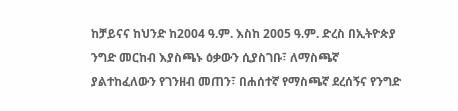ከቻይናና ከህንድ ከ2004 ዓ.ም. እስከ 2005 ዓ.ም. ድረስ በኢትዮጵያ ንግድ መርከብ እያስጫኑ ዕቃውን ሲያስገቡ፣ ለማስጫኛ ያልተከፈለውን የገንዘብ መጠን፣ በሐሰተኛ የማስጫኛ ደረሰኝና የንግድ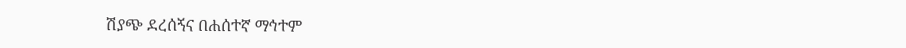ሽያጭ ደረሰኝና በሐሰተኛ ማኅተም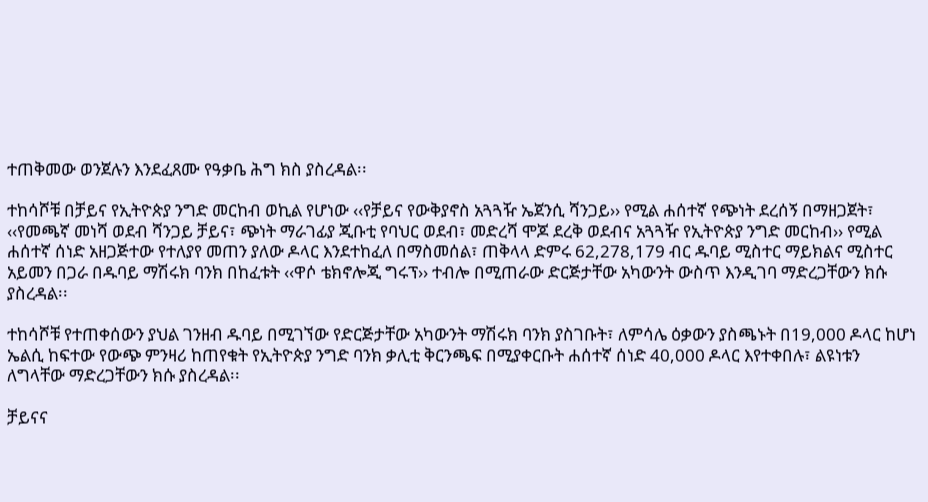ተጠቅመው ወንጀሉን እንደፈጸሙ የዓቃቤ ሕግ ክስ ያስረዳል፡፡

ተከሳሾቹ በቻይና የኢትዮጵያ ንግድ መርከብ ወኪል የሆነው ‹‹የቻይና የውቅያኖስ አጓጓዥ ኤጀንሲ ሻንጋይ›› የሚል ሐሰተኛ የጭነት ደረሰኝ በማዘጋጀት፣ ‹‹የመጫኛ መነሻ ወደብ ሻንጋይ ቻይና፣ ጭነት ማራገፊያ ጂቡቲ የባህር ወደብ፣ መድረሻ ሞጆ ደረቅ ወደብና አጓጓዥ የኢትዮጵያ ንግድ መርከብ›› የሚል ሐሰተኛ ሰነድ አዘጋጅተው የተለያየ መጠን ያለው ዶላር እንደተከፈለ በማስመሰል፣ ጠቅላላ ድምሩ 62,278,179 ብር ዱባይ ሚስተር ማይክልና ሚስተር አይመን በጋራ በዱባይ ማሽሩክ ባንክ በከፈቱት ‹‹ዋሶ ቴክኖሎጂ ግሩፕ›› ተብሎ በሚጠራው ድርጅታቸው አካውንት ውስጥ እንዲገባ ማድረጋቸውን ክሱ ያስረዳል፡፡

ተከሳሾቹ የተጠቀሰውን ያህል ገንዘብ ዱባይ በሚገኘው የድርጅታቸው አካውንት ማሽሩክ ባንክ ያስገቡት፣ ለምሳሌ ዕቃውን ያስጫኑት በ19,000 ዶላር ከሆነ ኤልሲ ከፍተው የውጭ ምንዛሪ ከጠየቁት የኢትዮጵያ ንግድ ባንክ ቃሊቲ ቅርንጫፍ በሚያቀርቡት ሐሰተኛ ሰነድ 40,000 ዶላር እየተቀበሉ፣ ልዩነቱን ለግላቸው ማድረጋቸውን ክሱ ያስረዳል፡፡

ቻይናና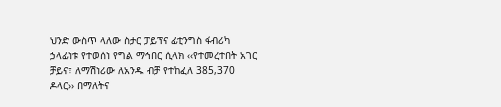ህንድ ውስጥ ላለው ስታር ፓይፕና ፊቲንግስ ፋብሪካ ኃላፊነቱ የተወሰነ የግል ማኅበር ሲላክ ‹‹የተመረተበት አገር ቻይና፣ ለማሽነሪው ለአንዱ ብቻ የተከፈለ 385,370 ዶላር›› በማለትና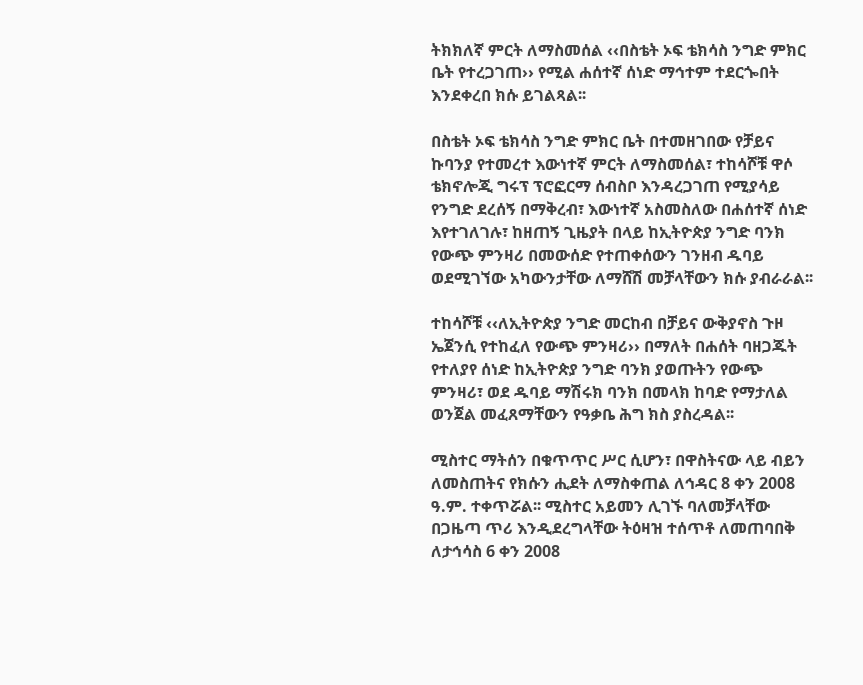ትክክለኛ ምርት ለማስመሰል ‹‹በስቴት ኦፍ ቴክሳስ ንግድ ምክር ቤት የተረጋገጠ›› የሚል ሐሰተኛ ሰነድ ማኅተም ተደርጐበት እንደቀረበ ክሱ ይገልጻል፡፡

በስቴት ኦፍ ቴክሳስ ንግድ ምክር ቤት በተመዘገበው የቻይና ኩባንያ የተመረተ እውነተኛ ምርት ለማስመሰል፣ ተከሳሾቹ ዋሶ ቴክኖሎጂ ግሩፕ ፕሮፎርማ ሰብስቦ እንዳረጋገጠ የሚያሳይ የንግድ ደረሰኝ በማቅረብ፣ እውነተኛ አስመስለው በሐሰተኛ ሰነድ እየተገለገሉ፣ ከዘጠኝ ጊዜያት በላይ ከኢትዮጵያ ንግድ ባንክ የውጭ ምንዛሪ በመውሰድ የተጠቀሰውን ገንዘብ ዱባይ ወደሚገኘው አካውንታቸው ለማሸሽ መቻላቸውን ክሱ ያብራራል፡፡

ተከሳሾቹ ‹‹ለኢትዮጵያ ንግድ መርከብ በቻይና ውቅያኖስ ጉዞ ኤጀንሲ የተከፈለ የውጭ ምንዛሪ›› በማለት በሐሰት ባዘጋጁት የተለያየ ሰነድ ከኢትዮጵያ ንግድ ባንክ ያወጡትን የውጭ ምንዛሪ፣ ወደ ዱባይ ማሽሩክ ባንክ በመላክ ከባድ የማታለል ወንጀል መፈጸማቸውን የዓቃቤ ሕግ ክስ ያስረዳል፡፡

ሚስተር ማትሰን በቁጥጥር ሥር ሲሆን፣ በዋስትናው ላይ ብይን ለመስጠትና የክሱን ሒደት ለማስቀጠል ለኅዳር 8 ቀን 2008 ዓ.ም. ተቀጥሯል፡፡ ሚስተር አይመን ሊገኙ ባለመቻላቸው በጋዜጣ ጥሪ እንዲደረግላቸው ትዕዛዝ ተሰጥቶ ለመጠባበቅ ለታኅሳስ 6 ቀን 2008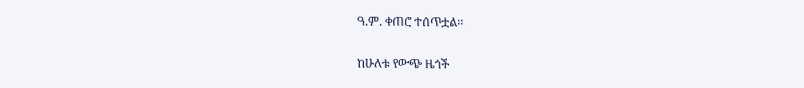ዓ.ም. ቀጠሮ ተሰጥቷል፡፡

ከሁለቱ የውጭ ዜጎች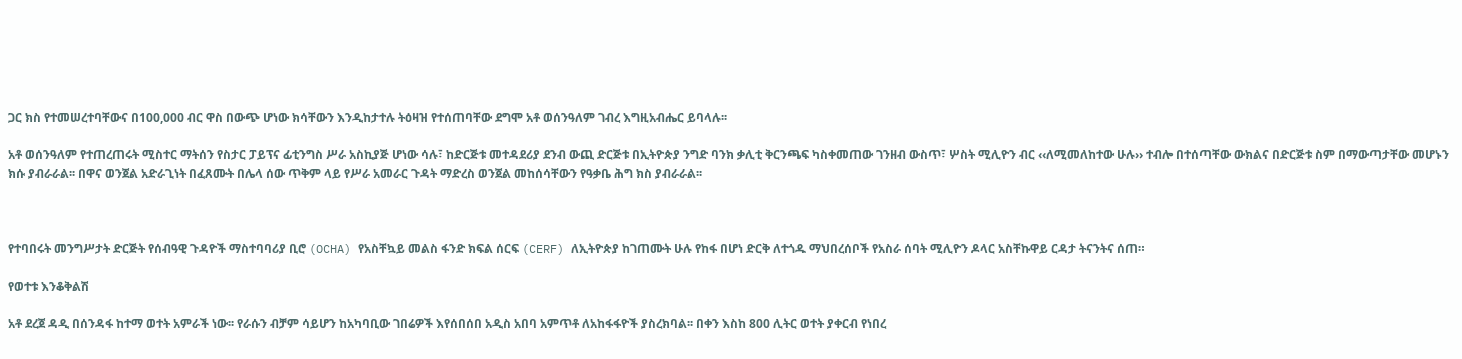ጋር ክስ የተመሠረተባቸውና በ100,000 ብር ዋስ በውጭ ሆነው ክሳቸውን እንዲከታተሉ ትዕዛዝ የተሰጠባቸው ደግሞ አቶ ወሰንዓለም ገብረ እግዚአብሔር ይባላሉ፡፡

አቶ ወሰንዓለም የተጠረጠሩት ሚስተር ማትሰን የስታር ፓይፕና ፊቲንግስ ሥራ አስኪያጅ ሆነው ሳሉ፣ ከድርጅቱ መተዳደሪያ ደንብ ውጪ ድርጅቱ በኢትዮጵያ ንግድ ባንክ ቃሊቲ ቅርንጫፍ ካስቀመጠው ገንዘብ ውስጥ፣ ሦስት ሚሊዮን ብር ‹‹ለሚመለከተው ሁሉ›› ተብሎ በተሰጣቸው ውክልና በድርጅቱ ስም በማውጣታቸው መሆኑን ክሱ ያብራራል፡፡ በዋና ወንጀል አድራጊነት በፈጸሙት በሌላ ሰው ጥቅም ላይ የሥራ አመራር ጉዳት ማድረስ ወንጀል መከሰሳቸውን የዓቃቤ ሕግ ክስ ያብራራል፡፡



የተባበሩት መንግሥታት ድርጅት የሰብዓዊ ጉዳዮች ማስተባባሪያ ቢሮ (OCHA) የአስቸኳይ መልስ ፋንድ ክፍል ሰርፍ (CERF) ለኢትዮጵያ ከገጠሙት ሁሉ የከፋ በሆነ ድርቅ ለተጎዱ ማህበረሰቦች የአስራ ሰባት ሚሊዮን ዶላር አስቸኩዋይ ርዳታ ትናንትና ሰጠ።

የወተቱ እንቆቅልሽ

አቶ ደረጀ ዳዲ በሰንዳፋ ከተማ ወተት አምራች ነው፡፡ የራሱን ብቻም ሳይሆን ከአካባቢው ገበሬዎች እየሰበሰበ አዲስ አበባ አምጥቶ ለአከፋፋዮች ያስረክባል፡፡ በቀን እስከ 800 ሊትር ወተት ያቀርብ የነበረ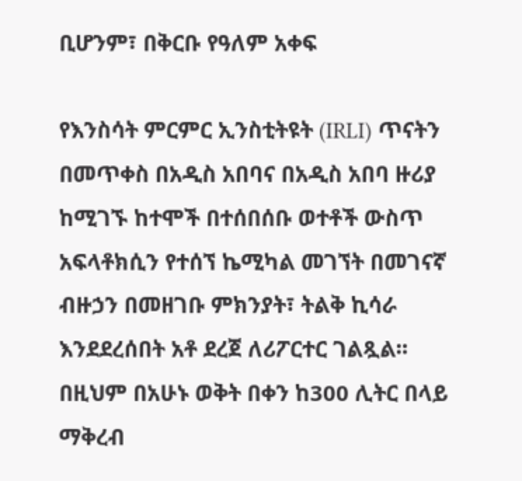ቢሆንም፣ በቅርቡ የዓለም አቀፍ

የእንስሳት ምርምር ኢንስቲትዩት (IRLI) ጥናትን በመጥቀስ በአዲስ አበባና በአዲስ አበባ ዙሪያ ከሚገኙ ከተሞች በተሰበሰቡ ወተቶች ውስጥ አፍላቶክሲን የተሰኘ ኬሚካል መገኘት በመገናኛ ብዙኃን በመዘገቡ ምክንያት፣ ትልቅ ኪሳራ እንደደረሰበት አቶ ደረጀ ለሪፖርተር ገልጿል፡፡ በዚህም በአሁኑ ወቅት በቀን ከ300 ሊትር በላይ ማቅረብ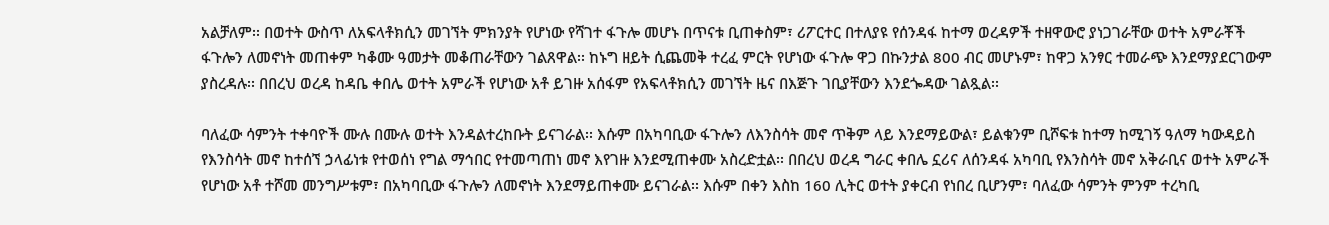አልቻለም፡፡ በወተት ውስጥ ለአፍላቶክሲን መገኘት ምክንያት የሆነው የሻገተ ፋጉሎ መሆኑ በጥናቱ ቢጠቀስም፣ ሪፖርተር በተለያዩ የሰንዳፋ ከተማ ወረዳዎች ተዘዋውሮ ያነጋገራቸው ወተት አምራቾች ፋጉሎን ለመኖነት መጠቀም ካቆሙ ዓመታት መቆጠራቸውን ገልጸዋል፡፡ ከኑግ ዘይት ሲጨመቅ ተረፈ ምርት የሆነው ፋጉሎ ዋጋ በኩንታል 800 ብር መሆኑም፣ ከዋጋ አንፃር ተመራጭ እንደማያደርገውም ያስረዳሉ፡፡ በበረህ ወረዳ ከዳቤ ቀበሌ ወተት አምራች የሆነው አቶ ይገዙ አሰፋም የአፍላቶክሲን መገኘት ዜና በእጅጉ ገቢያቸውን እንደጐዳው ገልጿል፡፡

ባለፈው ሳምንት ተቀባዮች ሙሉ በሙሉ ወተት እንዳልተረከቡት ይናገራል፡፡ እሱም በአካባቢው ፋጉሎን ለእንስሳት መኖ ጥቅም ላይ እንደማይውል፣ ይልቁንም ቢሾፍቱ ከተማ ከሚገኝ ዓለማ ካውዳይስ የእንስሳት መኖ ከተሰኘ ኃላፊነቱ የተወሰነ የግል ማኅበር የተመጣጠነ መኖ እየገዙ እንደሚጠቀሙ አስረድቷል፡፡ በበረህ ወረዳ ግራር ቀበሌ ኗሪና ለሰንዳፋ አካባቢ የእንስሳት መኖ አቅራቢና ወተት አምራች የሆነው አቶ ተሾመ መንግሥቱም፣ በአካባቢው ፋጉሎን ለመኖነት እንደማይጠቀሙ ይናገራል፡፡ እሱም በቀን እስከ 160 ሊትር ወተት ያቀርብ የነበረ ቢሆንም፣ ባለፈው ሳምንት ምንም ተረካቢ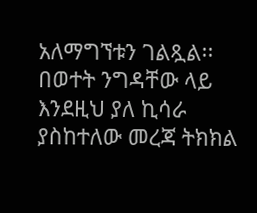አለማግኘቱን ገልጿል፡፡ በወተት ንግዳቸው ላይ እንደዚህ ያለ ኪሳራ ያስከተለው መረጃ ትክክል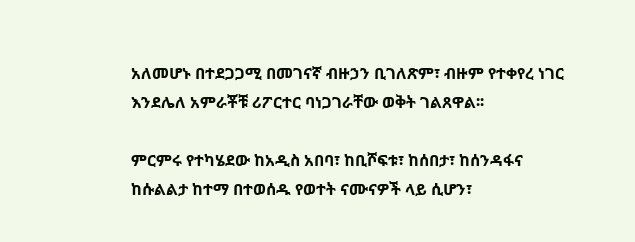አለመሆኑ በተደጋጋሚ በመገናኛ ብዙኃን ቢገለጽም፣ ብዙም የተቀየረ ነገር እንደሌለ አምራቾቹ ሪፖርተር ባነጋገራቸው ወቅት ገልጸዋል፡፡

ምርምሩ የተካሄደው ከአዲስ አበባ፣ ከቢሾፍቱ፣ ከሰበታ፣ ከሰንዳፋና ከሱልልታ ከተማ በተወሰዱ የወተት ናሙናዎች ላይ ሲሆን፣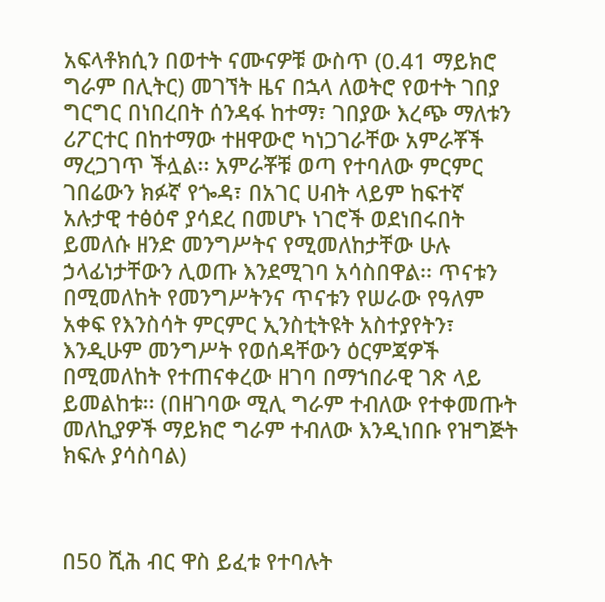አፍላቶክሲን በወተት ናሙናዎቹ ውስጥ (0.41 ማይክሮ ግራም በሊትር) መገኘት ዜና በኋላ ለወትሮ የወተት ገበያ ግርግር በነበረበት ሰንዳፋ ከተማ፣ ገበያው እረጭ ማለቱን ሪፖርተር በከተማው ተዘዋውሮ ካነጋገራቸው አምራቾች ማረጋገጥ ችሏል፡፡ አምራቾቹ ወጣ የተባለው ምርምር ገበሬውን ክፉኛ የጐዳ፣ በአገር ሀብት ላይም ከፍተኛ አሉታዊ ተፅዕኖ ያሳደረ በመሆኑ ነገሮች ወደነበሩበት ይመለሱ ዘንድ መንግሥትና የሚመለከታቸው ሁሉ ኃላፊነታቸውን ሊወጡ እንደሚገባ አሳስበዋል፡፡ ጥናቱን በሚመለከት የመንግሥትንና ጥናቱን የሠራው የዓለም አቀፍ የእንስሳት ምርምር ኢንስቲትዩት አስተያየትን፣ እንዲሁም መንግሥት የወሰዳቸውን ዕርምጃዎች በሚመለከት የተጠናቀረው ዘገባ በማኀበራዊ ገጽ ላይ ይመልከቱ፡፡ (በዘገባው ሚሊ ግራም ተብለው የተቀመጡት መለኪያዎች ማይክሮ ግራም ተብለው እንዲነበቡ የዝግጅት ክፍሉ ያሳስባል)



በ50 ሺሕ ብር ዋስ ይፈቱ የተባሉት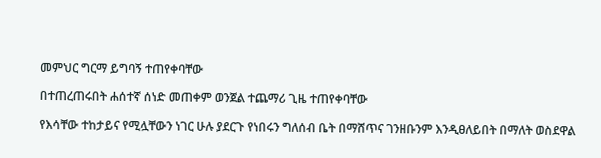መምህር ግርማ ይግባኝ ተጠየቀባቸው

በተጠረጠሩበት ሐሰተኛ ሰነድ መጠቀም ወንጀል ተጨማሪ ጊዜ ተጠየቀባቸው

የእሳቸው ተከታይና የሚሏቸውን ነገር ሁሉ ያደርጉ የነበሩን ግለሰብ ቤት በማሸጥና ገንዘቡንም እንዲፀለይበት በማለት ወስደዋል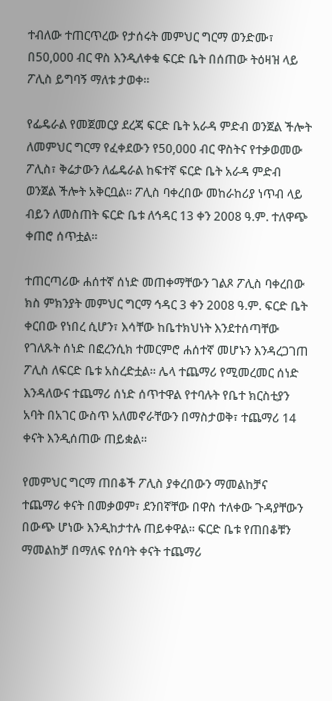ተብለው ተጠርጥረው የታሰሩት መምህር ግርማ ወንድሙ፣ በ50,000 ብር ዋስ እንዲለቀቁ ፍርድ ቤት በሰጠው ትዕዛዝ ላይ ፖሊስ ይግባኝ ማለቱ ታወቀ፡፡

የፌዴራል የመጀመርያ ደረጃ ፍርድ ቤት አራዳ ምድብ ወንጀል ችሎት ለመምህር ግርማ የፈቀደውን የ50,000 ብር ዋስትና የተቃወመው ፖሊስ፣ ቅሬታውን ለፌዴራል ከፍተኛ ፍርድ ቤት አራዳ ምድብ ወንጀል ችሎት አቅርቧል፡፡ ፖሊስ ባቀረበው መከራከሪያ ነጥብ ላይ ብይን ለመስጠት ፍርድ ቤቱ ለኅዳር 13 ቀን 2008 ዓ.ም. ተለዋጭ ቀጠሮ ሰጥቷል፡፡

ተጠርጣሪው ሐሰተኛ ሰነድ መጠቀማቸውን ገልጾ ፖሊስ ባቀረበው ክስ ምክንያት መምህር ግርማ ኅዳር 3 ቀን 2008 ዓ.ም. ፍርድ ቤት ቀርበው የነበረ ሲሆን፣ እሳቸው ከቤተክህነት እንደተሰጣቸው የገለጹት ሰነድ በፎረንሲክ ተመርምሮ ሐሰተኛ መሆኑን እንዳረጋገጠ ፖሊስ ለፍርድ ቤቱ አስረድቷል፡፡ ሌላ ተጨማሪ የሚመረመር ሰነድ እንዳለውና ተጨማሪ ሰነድ ሰጥተዋል የተባሉት የቤተ ክርስቲያን አባት በአገር ውስጥ አለመኖራቸውን በማስታወቅ፣ ተጨማሪ 14 ቀናት እንዲሰጠው ጠይቋል፡፡

የመምህር ግርማ ጠበቆች ፖሊስ ያቀረበውን ማመልከቻና ተጨማሪ ቀናት በመቃወም፣ ደንበኛቸው በዋስ ተለቀው ጉዳያቸውን በውጭ ሆነው እንዲከታተሉ ጠይቀዋል፡፡ ፍርድ ቤቱ የጠበቆቹን ማመልከቻ በማለፍ የሰባት ቀናት ተጨማሪ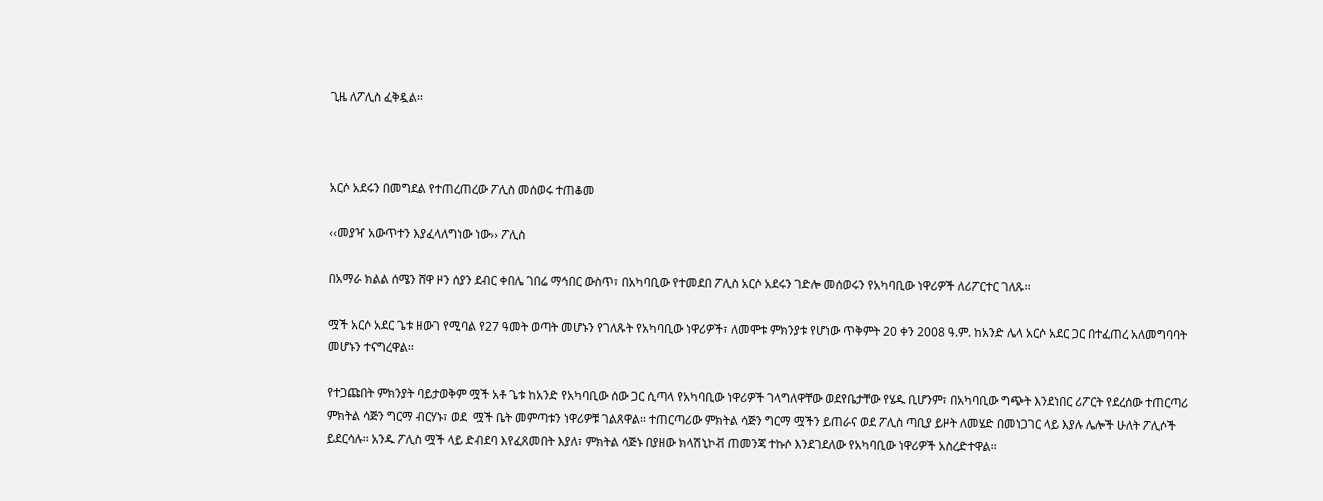ጊዜ ለፖሊስ ፈቅዷል፡፡



አርሶ አደሩን በመግደል የተጠረጠረው ፖሊስ መሰወሩ ተጠቆመ

‹‹መያዣ አውጥተን እያፈላለግነው ነው›› ፖሊስ

በአማራ ክልል ሰሜን ሸዋ ዞን ሰያን ደብር ቀበሌ ገበሬ ማኅበር ውስጥ፣ በአካባቢው የተመደበ ፖሊስ አርሶ አደሩን ገድሎ መሰወሩን የአካባቢው ነዋሪዎች ለሪፖርተር ገለጹ፡፡

ሟች አርሶ አደር ጌቱ ዘውገ የሚባል የ27 ዓመት ወጣት መሆኑን የገለጹት የአካባቢው ነዋሪዎች፣ ለመሞቱ ምክንያቱ የሆነው ጥቅምት 20 ቀን 2008 ዓ.ም. ከአንድ ሌላ አርሶ አደር ጋር በተፈጠረ አለመግባባት መሆኑን ተናግረዋል፡፡

የተጋጩበት ምክንያት ባይታወቅም ሟች አቶ ጌቱ ከአንድ የአካባቢው ሰው ጋር ሲጣላ የአካባቢው ነዋሪዎች ገላግለዋቸው ወደየቤታቸው የሄዱ ቢሆንም፣ በአካባቢው ግጭት እንደነበር ሪፖርት የደረሰው ተጠርጣሪ ምክትል ሳጅን ግርማ ብርሃኑ፣ ወደ  ሟች ቤት መምጣቱን ነዋሪዎቹ ገልጸዋል፡፡ ተጠርጣሪው ምክትል ሳጅን ግርማ ሟችን ይጠራና ወደ ፖሊስ ጣቢያ ይዞት ለመሄድ በመነጋገር ላይ እያሉ ሌሎች ሁለት ፖሊሶች ይደርሳሉ፡፡ አንዱ ፖሊስ ሟች ላይ ድብደባ እየፈጸመበት እያለ፣ ምክትል ሳጅኑ በያዘው ክላሽኒኮቭ ጠመንጃ ተኩሶ እንደገደለው የአካባቢው ነዋሪዎች አስረድተዋል፡፡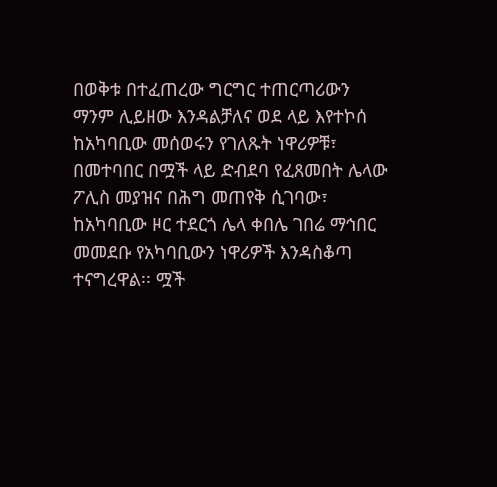በወቅቱ በተፈጠረው ግርግር ተጠርጣሪውን ማንም ሊይዘው እንዳልቻለና ወደ ላይ እየተኮሰ ከአካባቢው መሰወሩን የገለጹት ነዋሪዎቹ፣ በመተባበር በሟች ላይ ድብደባ የፈጸመበት ሌላው ፖሊስ መያዝና በሕግ መጠየቅ ሲገባው፣ ከአካባቢው ዞር ተደርጎ ሌላ ቀበሌ ገበሬ ማኅበር መመደቡ የአካባቢውን ነዋሪዎች እንዳስቆጣ ተናግረዋል፡፡ ሟች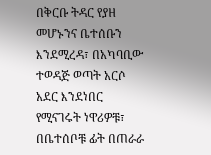በቅርቡ ትዳር የያዘ መሆኑንና ቤተሰቡን እንደሚረዳ፣ በአካባቢው ተወዳጅ ወጣት አርሶ አደር እንደነበር የሚናገሩት ነዋሪዎቹ፣ በቤተሰቦቹ ፊት በጠራራ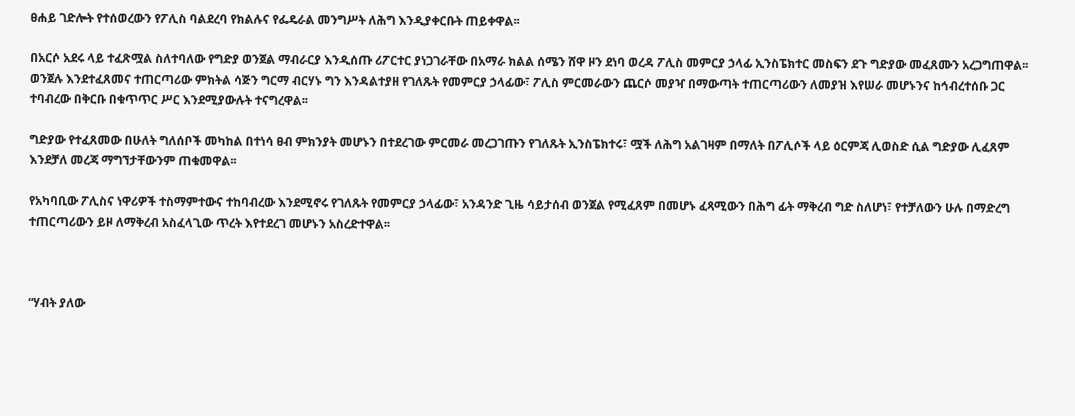ፀሐይ ገድሎት የተሰወረውን የፖሊስ ባልደረባ የክልሉና የፌዴራል መንግሥት ለሕግ እንዲያቀርቡት ጠይቀዋል፡፡

በአርሶ አደሩ ላይ ተፈጽሟል ስለተባለው የግድያ ወንጀል ማብራርያ እንዲሰጡ ሪፖርተር ያነጋገራቸው በአማራ ክልል ሰሜን ሸዋ ዞን ደነባ ወረዳ ፖሊስ መምርያ ኃላፊ ኢንስፔክተር መስፍን ደጉ ግድያው መፈጸሙን አረጋግጠዋል፡፡ ወንጀሉ እንደተፈጸመና ተጠርጣሪው ምክትል ሳጅን ግርማ ብርሃኑ ግን እንዳልተያዘ የገለጹት የመምርያ ኃላፊው፣ ፖሊስ ምርመራውን ጨርሶ መያዣ በማውጣት ተጠርጣሪውን ለመያዝ እየሠራ መሆኑንና ከኅብረተሰቡ ጋር ተባብረው በቅርቡ በቁጥጥር ሥር እንደሚያውሉት ተናግረዋል፡፡

ግድያው የተፈጸመው በሁለት ግለሰቦች መካከል በተነሳ ፀብ ምክንያት መሆኑን በተደረገው ምርመራ መረጋገጡን የገለጹት ኢንስፔክተሩ፣ ሟች ለሕግ አልገዛም በማለት በፖሊሶች ላይ ዕርምጃ ሊወስድ ሲል ግድያው ሊፈጸም እንደቻለ መረጃ ማግኘታቸውንም ጠቁመዋል፡፡

የአካባቢው ፖሊስና ነዋሪዎች ተስማምተውና ተከባብረው እንደሚኖሩ የገለጹት የመምርያ ኃላፊው፣ አንዳንድ ጊዜ ሳይታሰብ ወንጀል የሚፈጸም በመሆኑ ፈጻሚውን በሕግ ፊት ማቅረብ ግድ ስለሆነ፣ የተቻለውን ሁሉ በማድረግ ተጠርጣሪውን ይዞ ለማቅረብ አስፈላጊው ጥረት እየተደረገ መሆኑን አስረድተዋል፡፡



“ሃብት ያለው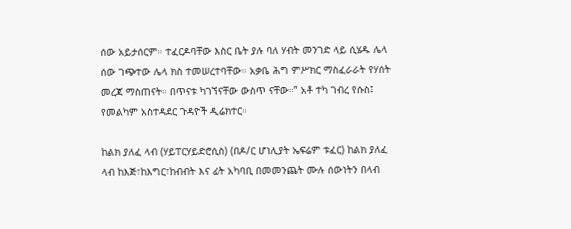ሰው አይታሰርም። ተፈርዶባቸው እስር ቤት ያሉ ባለ ሃብት መንገድ ላይ ሲሄዱ ሌላ ሰው ገጭተው ሌላ ክስ ተመሠረተባቸው። አቃቤ ሕግ ምሥክር ማስፈራራት የሃሰት መረጃ ማስጠናት። በጥናቱ ካገኘናቸው ውስጥ ናቸው።” አቶ ተካ ገብረ የሱስ፤ የመልካም አስተዳደር ጉዳዮች ዲሬክተር።

ከልክ ያለፈ ላብ (ሃይፐርሃይድሮሲስ) (በዶ/ር ሆነሊያት ኤፍሬም ቱፈር) ከልክ ያለፈ ላብ ከእጅ፣ከእግር፣ከብብት እና ፊት አካባቢ በመመንጨት ሙሉ ሰውነትን በላብ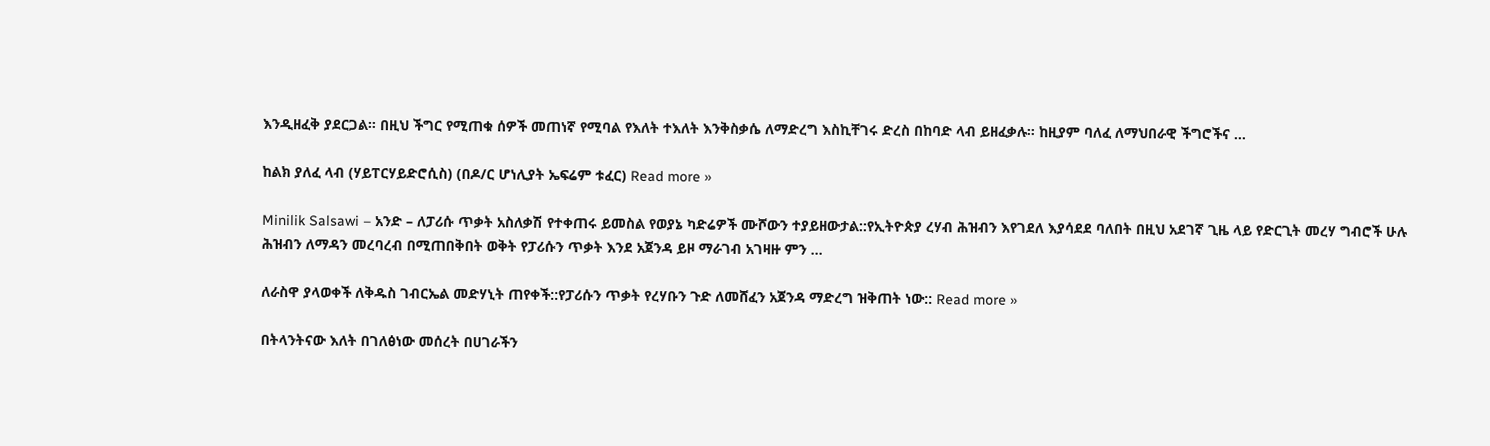እንዲዘፈቅ ያደርጋል። በዚህ ችግር የሚጠቁ ሰዎች መጠነኛ የሚባል የእለት ተእለት እንቅስቃሴ ለማድረግ እስኪቸገሩ ድረስ በከባድ ላብ ይዘፈቃሉ። ከዚያም ባለፈ ለማህበራዊ ችግሮችና …

ከልክ ያለፈ ላብ (ሃይፐርሃይድሮሲስ) (በዶ/ር ሆነሊያት ኤፍሬም ቱፈር) Read more »

Minilik Salsawi – አንድ – ለፓሪሱ ጥቃት አስለቃሽ የተቀጠሩ ይመስል የወያኔ ካድሬዎች ሙሾውን ተያይዘውታል::የኢትዮጵያ ረሃብ ሕዝብን እየገደለ እያሳደደ ባለበት በዚህ አደገኛ ጊዜ ላይ የድርጊት መረሃ ግብሮች ሁሉ ሕዝብን ለማዳን መረባረብ በሚጠበቅበት ወቅት የፓሪሱን ጥቃት እንደ አጀንዳ ይዞ ማራገብ አገዛዙ ምን …

ለራስዋ ያላወቀች ለቅዱስ ገብርኤል መድሃኒት ጠየቀች::የፓሪሱን ጥቃት የረሃቡን ጉድ ለመሸፈን አጀንዳ ማድረግ ዝቅጠት ነው:: Read more »

በትላንትናው እለት በገለፅነው መሰረት በሀገራችን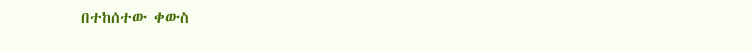በተከሰተው ቀውስ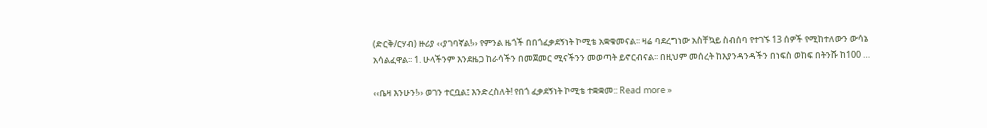(ድርቅ/ርሃብ) ዙሪያ ‹‹ያገባኛል!›› የምንል ዜጎች በበጎፈቃደኝነት ኮሚቴ አቋቁመናል፡፡ ዛሬ ባደረግነው አስቸኳይ ስብሰባ የተገኙ 13 ሰዎች የሚከተለውን ውሳኔ አሳልፈዋል፡፡ 1. ሁላችንም እንደዜጋ ከራሳችን በመጀመር ሚናችንን መወጣት ይኖርብናል፡፡ በዚህም መሰረት ከእያንዳንዳችን በነፍስ ወከፍ በትንሹ ከ100 …

‹‹ቤዛ እንሁን!›› ወገን ተርቧል፤ እንድረስለት! የበጎ ፈቃደኝነት ኮሚቴ ተቋቋመ:: Read more »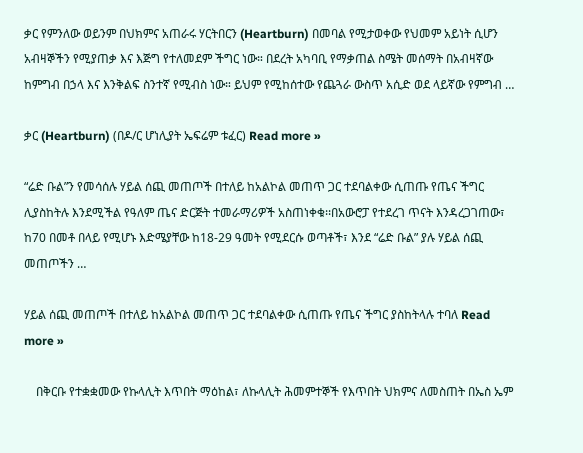ቃር የምንለው ወይንም በህክምና አጠራሩ ሃርትበርን (Heartburn) በመባል የሚታወቀው የህመም አይነት ሲሆን አብዛኞችን የሚያጠቃ እና እጅግ የተለመደም ችግር ነው። በደረት አካባቢ የማቃጠል ስሜት መሰማት በአብዛኛው ከምግብ በኃላ እና እንቅልፍ ስንተኛ የሚብስ ነው። ይህም የሚከሰተው የጨጓራ ውስጥ አሲድ ወደ ላይኛው የምግብ …

ቃር (Heartburn) (በዶ/ር ሆነሊያት ኤፍሬም ቱፈር) Read more »

“ሬድ ቡል”ን የመሳሰሉ ሃይል ሰጪ መጠጦች በተለይ ከአልኮል መጠጥ ጋር ተደባልቀው ሲጠጡ የጤና ችግር ሊያስከትሉ እንደሚችል የዓለም ጤና ድርጅት ተመራማሪዎች አስጠነቀቁ፡፡በአውሮፓ የተደረገ ጥናት እንዳረጋገጠው፣ ከ70 በመቶ በላይ የሚሆኑ እድሜያቸው ከ18-29 ዓመት የሚደርሱ ወጣቶች፣ እንደ “ሬድ ቡል” ያሉ ሃይል ሰጪ መጠጦችን …

ሃይል ሰጪ መጠጦች በተለይ ከአልኮል መጠጥ ጋር ተደባልቀው ሲጠጡ የጤና ችግር ያስከትላሉ ተባለ Read more »

    በቅርቡ የተቋቋመው የኩላሊት እጥበት ማዕከል፣ ለኩላሊት ሕመምተኞች የእጥበት ህክምና ለመስጠት በኤስ ኤም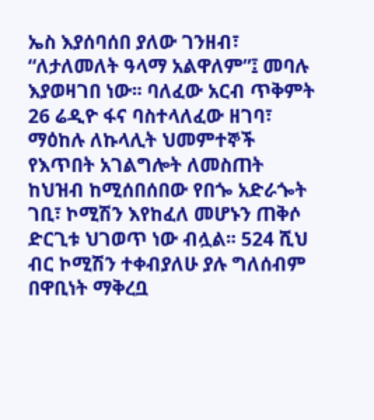ኤስ እያሰባሰበ ያለው ገንዘብ፣ “ለታለመለት ዓላማ አልዋለም”፤ መባሉ እያወዛገበ ነው፡፡ ባለፈው አርብ ጥቅምት 26 ሬዲዮ ፋና ባስተላለፈው ዘገባ፣ ማዕከሉ ለኩላሊት ህመምተኞች የእጥበት አገልግሎት ለመስጠት ከህዝብ ከሚሰበሰበው የበጐ አድራጐት ገቢ፣ ኮሚሽን እየከፈለ መሆኑን ጠቅሶ ድርጊቱ ህገወጥ ነው ብሏል፡፡ 524 ሺህ ብር ኮሚሽን ተቀብያለሁ ያሉ ግለሰብም በዋቢነት ማቅረቧ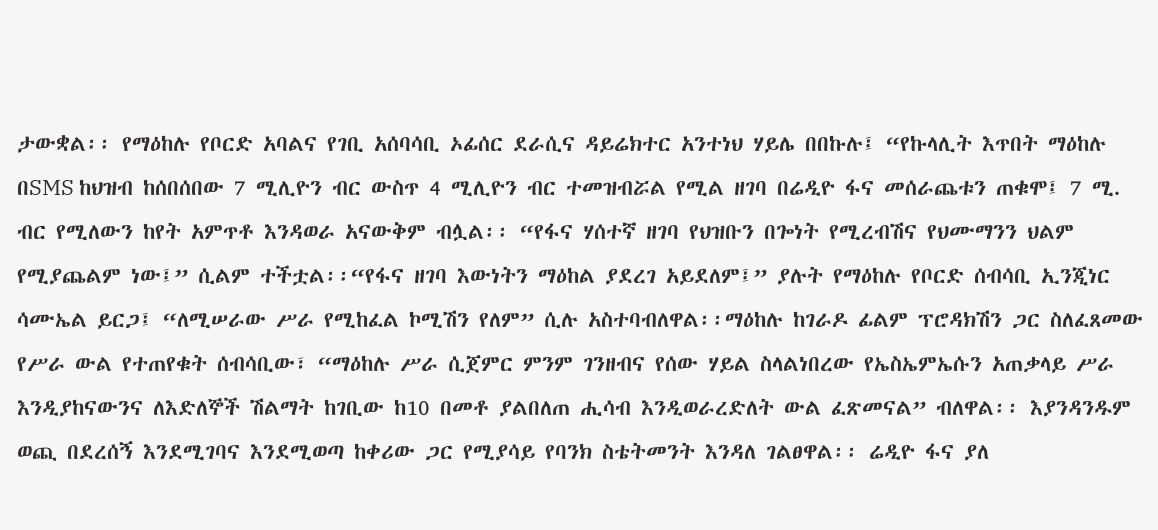ታውቋል፡፡ የማዕከሉ የቦርድ አባልና የገቢ አሰባሳቢ ኦፊሰር ደራሲና ዳይሬክተር አንተነህ ሃይሌ በበኩሉ፤ “የኩላሊት እጥበት ማዕከሉ በSMS ከህዝብ ከሰበሰበው 7 ሚሊዮን ብር ውስጥ 4 ሚሊዮን ብር ተመዝብሯል የሚል ዘገባ በሬዲዮ ፋና መሰራጨቱን ጠቁሞ፤ 7 ሚ. ብር የሚለውን ከየት አምጥቶ እንዳወራ አናውቅም ብሏል፡፡ “የፋና ሃሰተኛ ዘገባ የህዝቡን በጐነት የሚረብሽና የህሙማንን ህልም የሚያጨልም ነው፤” ሲልም ተችቷል፡፡“የፋና ዘገባ እውነትን ማዕከል ያደረገ አይደለም፤” ያሉት የማዕከሉ የቦርድ ሰብሳቢ ኢንጂነር ሳሙኤል ይርጋ፤ “ለሚሠራው ሥራ የሚከፈል ኮሚሽን የለም” ሲሉ አስተባብለዋል፡፡ማዕከሉ ከገራዶ ፊልም ፕሮዳክሽን ጋር ስለፈጸመው የሥራ ውል የተጠየቁት ሰብሳቢው፣ “ማዕከሉ ሥራ ሲጀምር ምንም ገንዘብና የሰው ሃይል ስላልነበረው የኤስኤምኤሱን አጠቃላይ ሥራ እንዲያከናውንና ለእድለኞች ሽልማት ከገቢው ከ10 በመቶ ያልበለጠ ሒሳብ እንዲወራረድለት ውል ፈጽመናል” ብለዋል፡፡ እያንዳንዱም ወጪ በደረሰኝ እንደሚገባና እንደሚወጣ ከቀሪው ጋር የሚያሳይ የባንክ ስቴትመንት እንዳለ ገልፀዋል፡፡ ሬዲዮ ፋና ያለ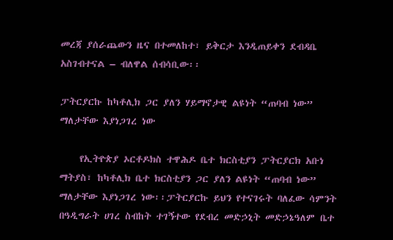መረጃ ያሰራጨውን ዜና በተመለከተ፣ ይቅርታ እንዲጠይቀን ደብዳቤ አስገብተናል – ብለዋል ሰብሳቢው፡፡

ፓትርያርኩ ከካቶሊክ ጋር ያለን ሃይማኖታዊ ልዩነት “ጠባብ ነው” ማለታቸው እያነጋገረ ነው

    የኢትዮጵያ ኦርቶዶክስ ተዋሕዶ ቤተ ክርስቲያን ፓትርያርክ አቡነ ማትያስ፣ ከካቶሊክ ቤተ ክርስቲያን ጋር ያለን ልዩነት “ጠባብ ነው” ማለታቸው እያነጋገረ ነው፡፡ፓትርያርኩ ይህን የተናገሩት ባለፈው ሳምንት በዓዲግራት ሀገረ ስብከት ተገኝተው የደብረ መድኃኒት መድኃኔዓለም ቤተ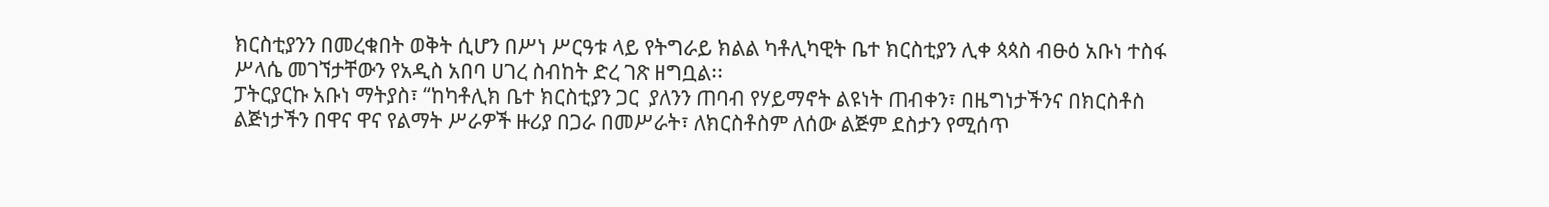ክርስቲያንን በመረቁበት ወቅት ሲሆን በሥነ ሥርዓቱ ላይ የትግራይ ክልል ካቶሊካዊት ቤተ ክርስቲያን ሊቀ ጳጳስ ብፁዕ አቡነ ተስፋ ሥላሴ መገኘታቸውን የአዲስ አበባ ሀገረ ስብከት ድረ ገጽ ዘግቧል፡፡
ፓትርያርኩ አቡነ ማትያስ፣ “ከካቶሊክ ቤተ ክርስቲያን ጋር  ያለንን ጠባብ የሃይማኖት ልዩነት ጠብቀን፣ በዜግነታችንና በክርስቶስ ልጅነታችን በዋና ዋና የልማት ሥራዎች ዙሪያ በጋራ በመሥራት፣ ለክርስቶስም ለሰው ልጅም ደስታን የሚሰጥ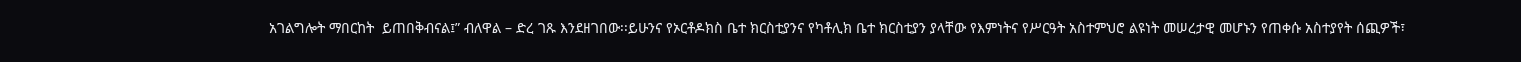አገልግሎት ማበርከት  ይጠበቅብናል፤” ብለዋል – ድረ ገጹ እንደዘገበው፡፡ይሁንና የኦርቶዶክስ ቤተ ክርስቲያንና የካቶሊክ ቤተ ክርስቲያን ያላቸው የእምነትና የሥርዓት አስተምህሮ ልዩነት መሠረታዊ መሆኑን የጠቀሱ አስተያየት ሰጪዎች፣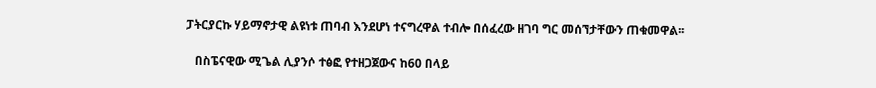ፓትርያርኩ ሃይማኖታዊ ልዩነቱ ጠባብ እንደሆነ ተናግረዋል ተብሎ በሰፈረው ዘገባ ግር መሰኘታቸውን ጠቁመዋል፡፡

   በስፔናዊው ሚጌል ሊያንሶ ተፅፎ የተዘጋጀውና ከ60 በላይ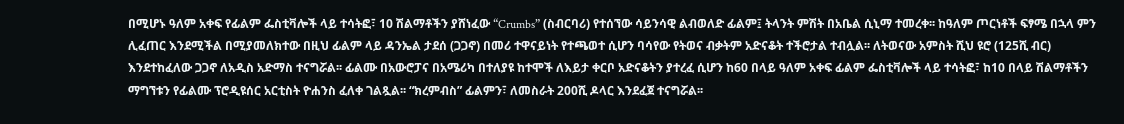በሚሆኑ ዓለም አቀፍ የፊልም ፌስቲቫሎች ላይ ተሳትፎ፣ 10 ሽልማቶችን ያሸነፈው “Crumbs” (ስብርባሪ) የተሰኘው ሳይንሳዊ ልብወለድ ፊልም፤ ትላንት ምሽት በአቤል ሲኒማ ተመረቀ፡፡ ከዓለም ጦርነቶች ፍፃሜ በኋላ ምን ሊፈጠር እንደሚችል በሚያመለክተው በዚህ ፊልም ላይ ዳንኤል ታደሰ (ጋጋኖ) በመሪ ተዋናይነት የተጫወተ ሲሆን ባሳየው የትወና ብቃትም አድናቆት ተችሮታል ተብሏል፡፡ ለትወናው አምስት ሺህ ዩሮ (125ሺ ብር) እንደተከፈለው ጋጋኖ ለአዲስ አድማስ ተናግሯል፡፡ ፊልሙ በአውሮፓና በአሜሪካ በተለያዩ ከተሞች ለእይታ ቀርቦ አድናቆትን ያተረፈ ሲሆን ከ60 በላይ ዓለም አቀፍ ፊልም ፌስቲቫሎች ላይ ተሳትፎ፣ ከ10 በላይ ሽልማቶችን ማግኘቱን የፊልሙ ፕሮዲዩሰር አርቲስት ዮሐንስ ፈለቀ ገልጿል፡፡ “ክረምብስ” ፊልምን፣ ለመስራት 200ሺ ዶላር እንደፈጀ ተናግሯል፡፡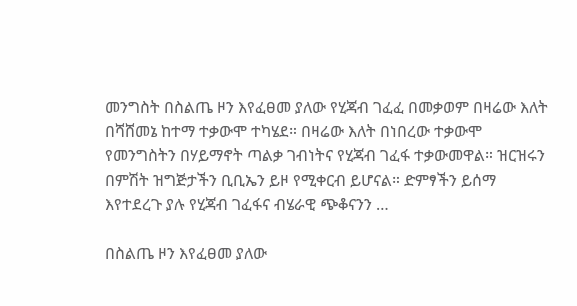መንግስት በስልጤ ዞን እየፈፀመ ያለው የሂጃብ ገፈፈ በመቃወም በዛሬው እለት በሻሸመኔ ከተማ ተቃውሞ ተካሄደ። በዛሬው እለት በነበረው ተቃውሞ የመንግስትን በሃይማኖት ጣልቃ ገብነትና የሂጃብ ገፈፋ ተቃውመዋል። ዝርዝሩን በምሽት ዝግጅታችን ቢቢኤን ይዞ የሚቀርብ ይሆናል። ድምፃችን ይሰማ እየተደረጉ ያሉ የሂጃብ ገፈፋና ብሄራዊ ጭቆናንን …

በስልጤ ዞን እየፈፀመ ያለው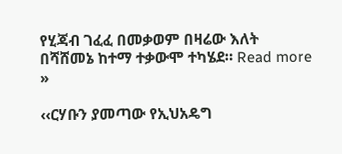የሂጃብ ገፈፈ በመቃወም በዛሬው እለት በሻሸመኔ ከተማ ተቃውሞ ተካሄደ። Read more »

‹‹ርሃቡን ያመጣው የኢህአዴግ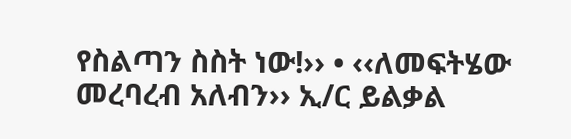የስልጣን ስስት ነው!›› • ‹‹ለመፍትሄው መረባረብ አለብን›› ኢ/ር ይልቃል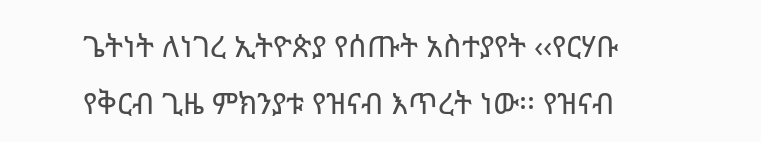ጌትነት ለነገረ ኢትዮጵያ የሰጡት አስተያየት ‹‹የርሃቡ የቅርብ ጊዜ ምክንያቱ የዝናብ እጥረት ነው፡፡ የዝናብ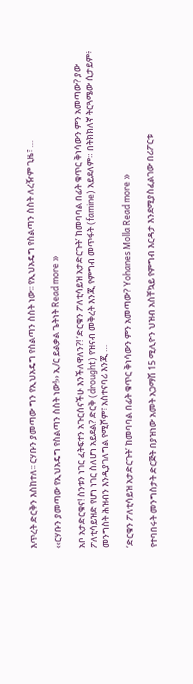እጥረት ድርቅን እስከተለ፡፡ ርሃቡን ያመጣው ግን የኢህአዴግ የስልጣን ስስት ነው፡፡ የኢህአዴግ የስልጣን ስስት ለረዥም ጊዜ፣ …

‹‹ርሃቡን ያመጣው የኢህአዴግ የስልጣን ስስት ነው!›› ኢ/ር ይልቃል ጌትነት Read more »

አቦ አታድርቁና! ስንቱን ነገር ፈትፍተን አጉርሰናችሁ እንችለዋለን?! ‘ድርቁን ፖለቲሳይዝ አታድርጉት’ ከመባባል በፊት ቁጥር ቅነሳውን ምን አመጣው? ያው ፖለቲሳይዝድ የሆነ ነገር ስለሆነ አይደል? ድርቅ (drought) የዝናብ መቅረት እንጂ የምግብ መጥፋት (famine) አይደለም። በትክክለኛ ትርጓሜው ሲታይም፥ መንግስት ሕዝብን እንዲያገለግል የሚሾም፣ አስተናባሪ እንጂ …

‘ድርቁን ፖለቲሳይዝ አታድርጉት’ ከመባባል በፊት ቁጥር ቅነሳውን ምን አመጣው? Yohanes Molla Read more »

የተባበሩት መንግስታት ድርጅት በያዝነው አመት አጋማሽ 15 ሚሊዮን ህዝብ አስቸኳይ የምግብ እርዳታ እንደሚያስፈልገው በሪፖርቱ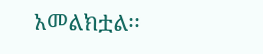አመልክቷል፡፡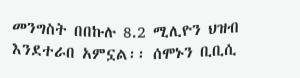መንግስት በበኩሉ 8.2 ሚሊዮን ህዝብ እንደተራበ አምኗል፡፡ ሰሞኑን ቢቢሲ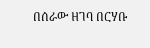በሰራው ዘገባ በርሃቡ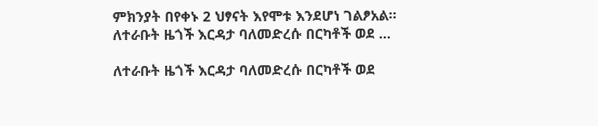ምክንያት በየቀኑ 2 ህፃናት እየሞቱ እንደሆነ ገልፆአል፡፡ ለተራቡት ዜጎች እርዳታ ባለመድረሱ በርካቶች ወደ …

ለተራቡት ዜጎች እርዳታ ባለመድረሱ በርካቶች ወደ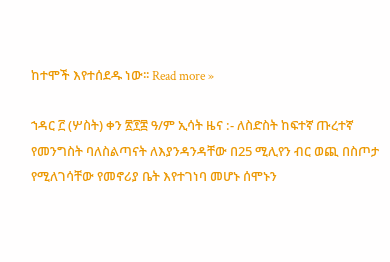ከተሞች እየተሰደዱ ነው፡፡ Read more »

ኀዳር ፫ (ሦስት) ቀን ፳፻፰ ዓ/ም ኢሳት ዜና :- ለስድስት ከፍተኛ ጡረተኛ የመንግስት ባለስልጣናት ለእያንዳንዳቸው በ25 ሚሊየን ብር ወጪ በስጦታ የሚለገሳቸው የመኖሪያ ቤት እየተገነባ መሆኑ ሰሞኑን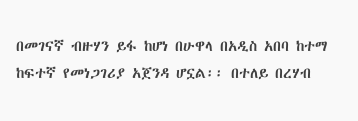በመገናኛ ብዙሃን ይፋ ከሆነ በሁዋላ በአዲስ አበባ ከተማ ከፍተኛ የመነጋገሪያ አጀንዳ ሆኗል፡፡ በተለይ በረሃብ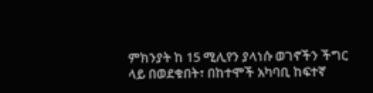ምክንያት ከ 15 ሚሊየን ያላነሱ ወገኖችን ችግር ላይ በወደቁበት፣ በከተሞች አካባቢ ከፍተኛ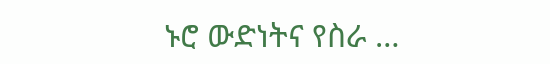ኑሮ ውድነትና የስራ …